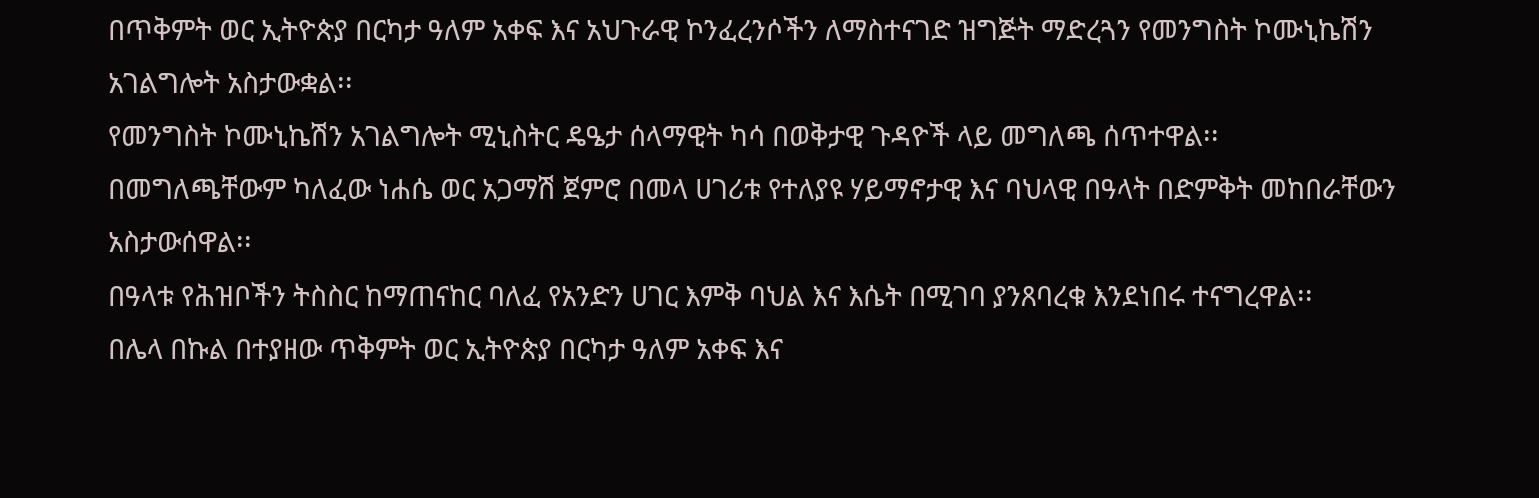በጥቅምት ወር ኢትዮጵያ በርካታ ዓለም አቀፍ እና አህጉራዊ ኮንፈረንሶችን ለማስተናገድ ዝግጅት ማድረጓን የመንግስት ኮሙኒኬሽን አገልግሎት አስታውቋል፡፡
የመንግስት ኮሙኒኬሽን አገልግሎት ሚኒስትር ዴዔታ ሰላማዊት ካሳ በወቅታዊ ጉዳዮች ላይ መግለጫ ሰጥተዋል፡፡
በመግለጫቸውም ካለፈው ነሐሴ ወር አጋማሽ ጀምሮ በመላ ሀገሪቱ የተለያዩ ሃይማኖታዊ እና ባህላዊ በዓላት በድምቅት መከበራቸውን አስታውሰዋል፡፡
በዓላቱ የሕዝቦችን ትስስር ከማጠናከር ባለፈ የአንድን ሀገር እምቅ ባህል እና እሴት በሚገባ ያንጸባረቁ እንደነበሩ ተናግረዋል፡፡
በሌላ በኩል በተያዘው ጥቅምት ወር ኢትዮጵያ በርካታ ዓለም አቀፍ እና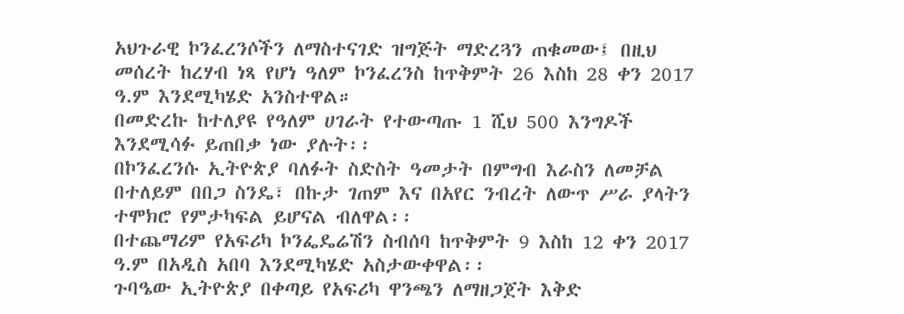አህጉራዊ ኮንፈረንሶችን ለማስተናገድ ዝግጅት ማድረጓን ጠቁመው፤ በዚህ መሰረት ከረሃብ ነጻ የሆነ ዓለም ኮንፈረንስ ከጥቅምት 26 እስከ 28 ቀን 2017 ዓ.ም እንደሚካሄድ አንስተዋል።
በመድረኩ ከተለያዩ የዓለም ሀገራት የተውጣጡ 1 ሺህ 500 እንግዶች እንደሚሳፉ ይጠበቃ ነው ያሉት፡፡
በኮንፈረንሱ ኢትዮጵያ ባለፉት ስድስት ዓመታት በምግብ እራስን ለመቻል በተለይም በበጋ ስንዴ፣ በኩታ ገጠም እና በአየር ንብረት ለውጥ ሥራ ያላትን ተሞክሮ የምታካፍል ይሆናል ብለዋል፡፡
በተጨማሪም የአፍሪካ ኮንፌዴሬሽን ስብሰባ ከጥቅምት 9 እስከ 12 ቀን 2017 ዓ.ም በአዲስ አበባ እንደሚካሄድ አስታውቀዋል፡፡
ጉባዔው ኢትዮጵያ በቀጣይ የአፍሪካ ዋንጫን ለማዘጋጀት እቅድ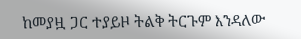ከመያዟ ጋር ተያይዞ ትልቅ ትርጉም እንዳለው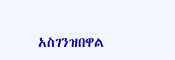አስገንዝበዋል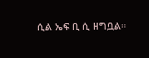ሲል ኤፍ ቢ ሲ ዘግቧል።